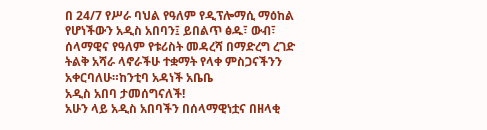በ 24/7 የሥራ ባህል የዓለም የዲፕሎማሲ ማዕከል የሆነችውን አዲስ አበባን፤ ይበልጥ ፅዱ፣ ውብ፣ ሰላማዊና የዓለም የቱሪስት መዳረሻ በማድረግ ረገድ ትልቅ አሻራ ላኖራችሁ ተቋማት የላቀ ምስጋናችንን አቀርባለሁ።ከንቲባ አዳነች አቤቤ
አዲስ አበባ ታመሰግናለች!
አሁን ላይ አዲስ አበባችን በሰላማዊነቷና በዘላቂ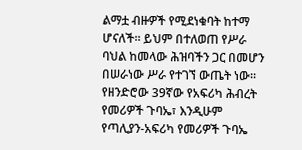ልማቷ ብዙዎች የሚደነቁባት ከተማ ሆናለች። ይህም በተለወጠ የሥራ ባህል ከመላው ሕዝባችን ጋር በመሆን በሠራነው ሥራ የተገኘ ውጤት ነው።
የዘንድሮው 39ኛው የአፍሪካ ሕብረት የመሪዎች ጉባኤ፣ እንዲሁም የጣሊያን-አፍሪካ የመሪዎች ጉባኤ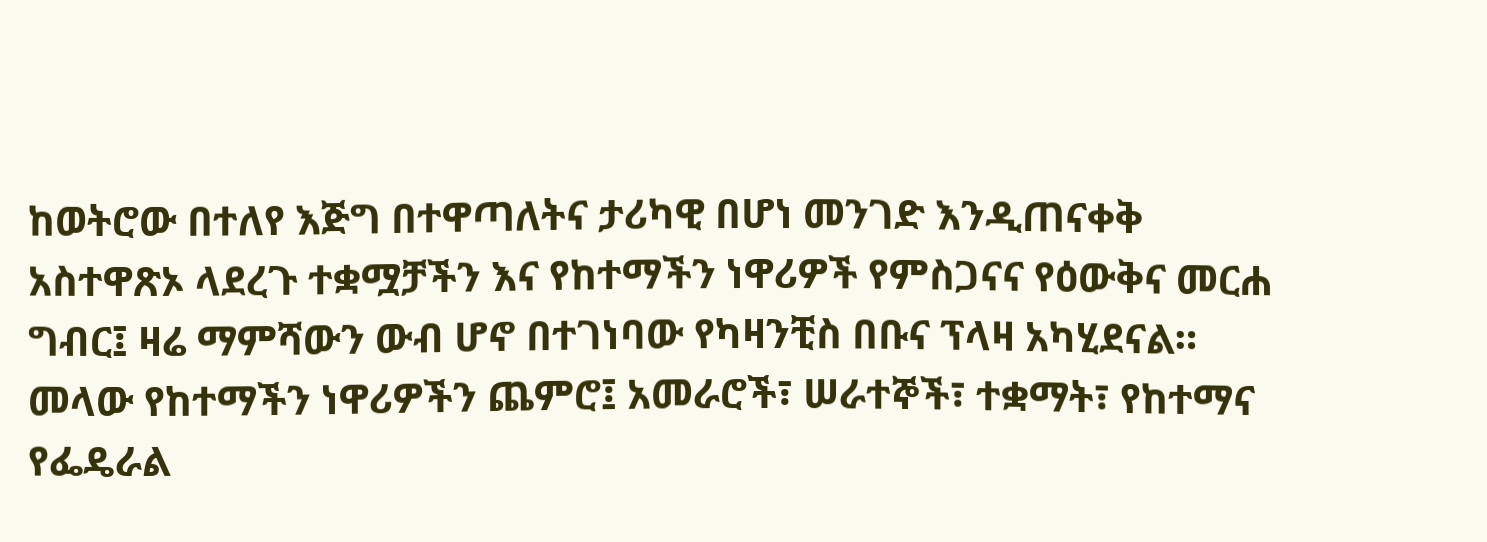ከወትሮው በተለየ እጅግ በተዋጣለትና ታሪካዊ በሆነ መንገድ እንዲጠናቀቅ አስተዋጽኦ ላደረጉ ተቋሟቻችን እና የከተማችን ነዋሪዎች የምስጋናና የዕውቅና መርሐ ግብር፤ ዛሬ ማምሻውን ውብ ሆኖ በተገነባው የካዛንቺስ በቡና ፕላዛ አካሂደናል።
መላው የከተማችን ነዋሪዎችን ጨምሮ፤ አመራሮች፣ ሠራተኞች፣ ተቋማት፣ የከተማና የፌዴራል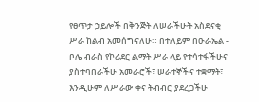የፀጥታ ኃይሎች በቅንጅት ለሠራችሁት አስደናቂ ሥራ ከልብ አመሰግናለሁ። በተለይም በዑራኤል - ቦሌ ብራስ የኮሪደር ልማት ሥራ ላይ የተሳተፋችሁና ያስተባበራችሁ አመራሮች፣ ሠራተኞችና ተቋማት፣ እንዲሁም ለሥራው ቀና ትብብር ያደረጋችሁ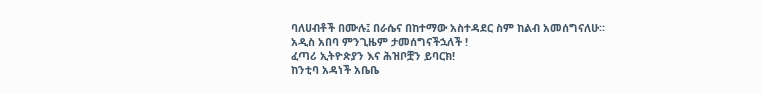ባለሀብቶች በሙሉ፤ በራሴና በከተማው አስተዳደር ስም ከልብ አመሰግናለሁ።
አዲስ አበባ ምንጊዜም ታመሰግናችኋለች !
ፈጣሪ ኢትዮጵያን እና ሕዝቦቿን ይባርክ!
ከንቲባ አዳነች አቤቤ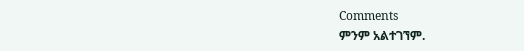Comments
ምንም አልተገኘም.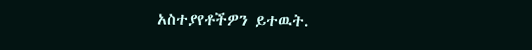አስተያየቶችዎን ይተዉት.